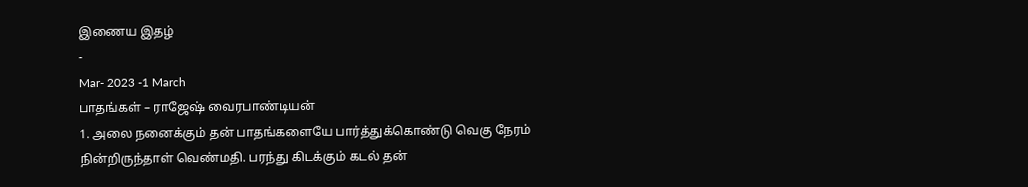இணைய இதழ்
-
Mar- 2023 -1 March
பாதங்கள் – ராஜேஷ் வைரபாண்டியன்
1. அலை நனைக்கும் தன் பாதங்களையே பார்த்துக்கொண்டு வெகு நேரம் நின்றிருந்தாள் வெண்மதி. பரந்து கிடக்கும் கடல் தன்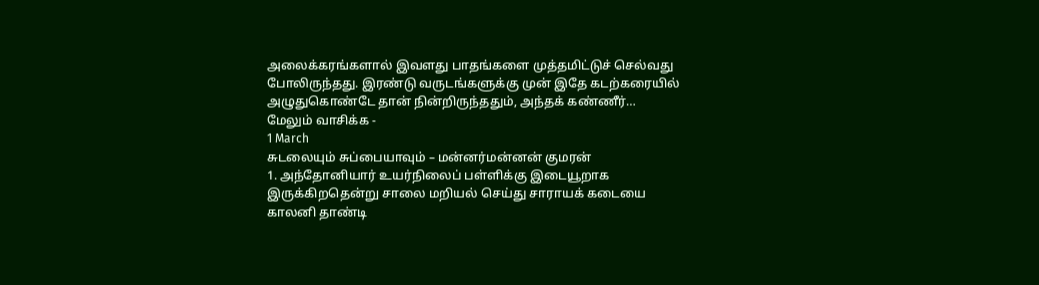அலைக்கரங்களால் இவளது பாதங்களை முத்தமிட்டுச் செல்வது போலிருந்தது. இரண்டு வருடங்களுக்கு முன் இதே கடற்கரையில் அழுதுகொண்டே தான் நின்றிருந்ததும், அந்தக் கண்ணீர்…
மேலும் வாசிக்க -
1 March
சுடலையும் சுப்பையாவும் – மன்னர்மன்னன் குமரன்
1. அந்தோனியார் உயர்நிலைப் பள்ளிக்கு இடையூறாக இருக்கிறதென்று சாலை மறியல் செய்து சாராயக் கடையை காலனி தாண்டி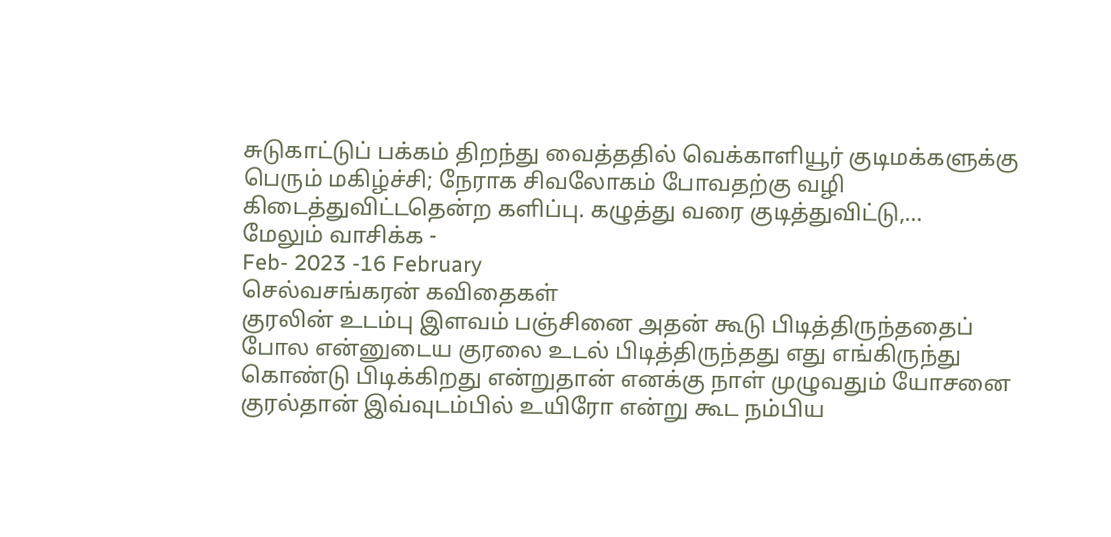சுடுகாட்டுப் பக்கம் திறந்து வைத்ததில் வெக்காளியூர் குடிமக்களுக்கு பெரும் மகிழ்ச்சி; நேராக சிவலோகம் போவதற்கு வழி கிடைத்துவிட்டதென்ற களிப்பு. கழுத்து வரை குடித்துவிட்டு,…
மேலும் வாசிக்க -
Feb- 2023 -16 February
செல்வசங்கரன் கவிதைகள்
குரலின் உடம்பு இளவம் பஞ்சினை அதன் கூடு பிடித்திருந்ததைப் போல என்னுடைய குரலை உடல் பிடித்திருந்தது எது எங்கிருந்து கொண்டு பிடிக்கிறது என்றுதான் எனக்கு நாள் முழுவதும் யோசனை குரல்தான் இவ்வுடம்பில் உயிரோ என்று கூட நம்பிய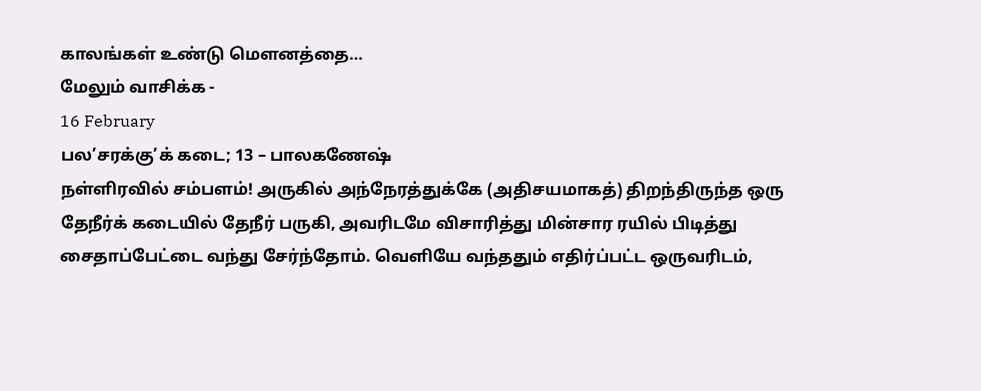காலங்கள் உண்டு மௌனத்தை…
மேலும் வாசிக்க -
16 February
பல’சரக்கு’க் கடை; 13 – பாலகணேஷ்
நள்ளிரவில் சம்பளம்! அருகில் அந்நேரத்துக்கே (அதிசயமாகத்) திறந்திருந்த ஒரு தேநீர்க் கடையில் தேநீர் பருகி, அவரிடமே விசாரித்து மின்சார ரயில் பிடித்து சைதாப்பேட்டை வந்து சேர்ந்தோம். வெளியே வந்ததும் எதிர்ப்பட்ட ஒருவரிடம்,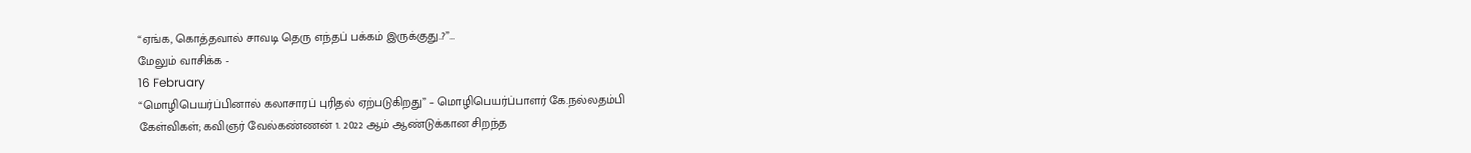“ஏங்க, கொத்தவால் சாவடி தெரு எந்தப் பக்கம் இருக்குது..?”…
மேலும் வாசிக்க -
16 February
“மொழிபெயர்ப்பினால் கலாசாரப் புரிதல் ஏற்படுகிறது” – மொழிபெயர்ப்பாளர் கே.நல்லதம்பி
கேள்விகள்; கவிஞர் வேல்கண்ணன் 1. 2022 ஆம் ஆண்டுக்கான சிறந்த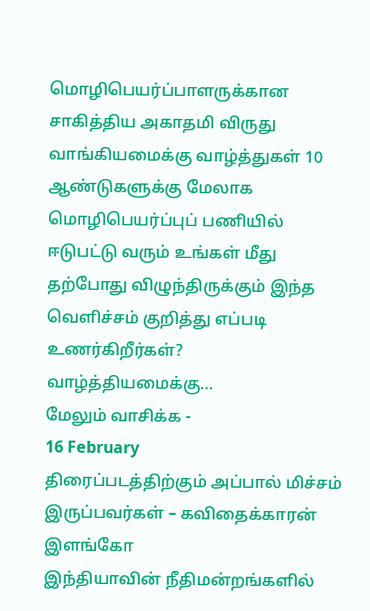மொழிபெயர்ப்பாளருக்கான சாகித்திய அகாதமி விருது வாங்கியமைக்கு வாழ்த்துகள் 10 ஆண்டுகளுக்கு மேலாக மொழிபெயர்ப்புப் பணியில் ஈடுபட்டு வரும் உங்கள் மீது தற்போது விழுந்திருக்கும் இந்த வெளிச்சம் குறித்து எப்படி உணர்கிறீர்கள்? வாழ்த்தியமைக்கு…
மேலும் வாசிக்க -
16 February
திரைப்படத்திற்கும் அப்பால் மிச்சம் இருப்பவர்கள் – கவிதைக்காரன் இளங்கோ
இந்தியாவின் நீதிமன்றங்களில்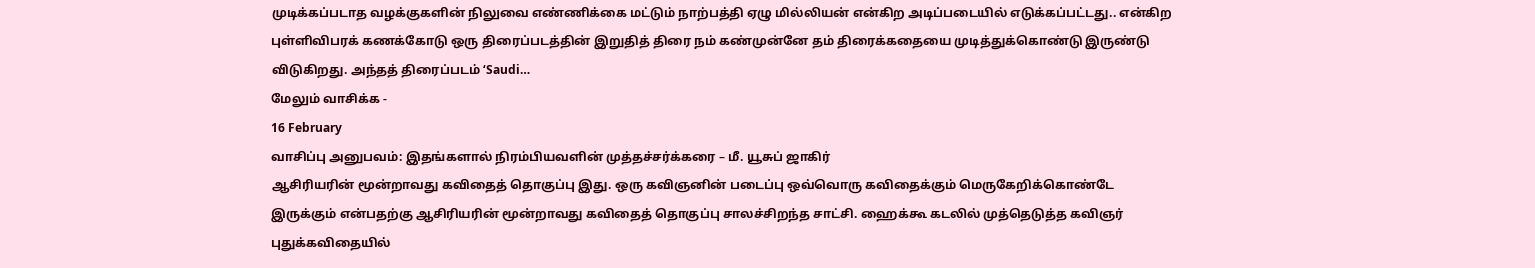முடிக்கப்படாத வழக்குகளின் நிலுவை எண்ணிக்கை மட்டும் நாற்பத்தி ஏழு மில்லியன் என்கிற அடிப்படையில் எடுக்கப்பட்டது.. என்கிற புள்ளிவிபரக் கணக்கோடு ஒரு திரைப்படத்தின் இறுதித் திரை நம் கண்முன்னே தம் திரைக்கதையை முடித்துக்கொண்டு இருண்டு விடுகிறது. அந்தத் திரைப்படம் ‘Saudi…
மேலும் வாசிக்க -
16 February
வாசிப்பு அனுபவம்: இதங்களால் நிரம்பியவளின் முத்தச்சர்க்கரை – மீ. யூசுப் ஜாகிர்
ஆசிரியரின் மூன்றாவது கவிதைத் தொகுப்பு இது. ஒரு கவிஞனின் படைப்பு ஒவ்வொரு கவிதைக்கும் மெருகேறிக்கொண்டே இருக்கும் என்பதற்கு ஆசிரியரின் மூன்றாவது கவிதைத் தொகுப்பு சாலச்சிறந்த சாட்சி. ஹைக்கூ கடலில் முத்தெடுத்த கவிஞர் புதுக்கவிதையில்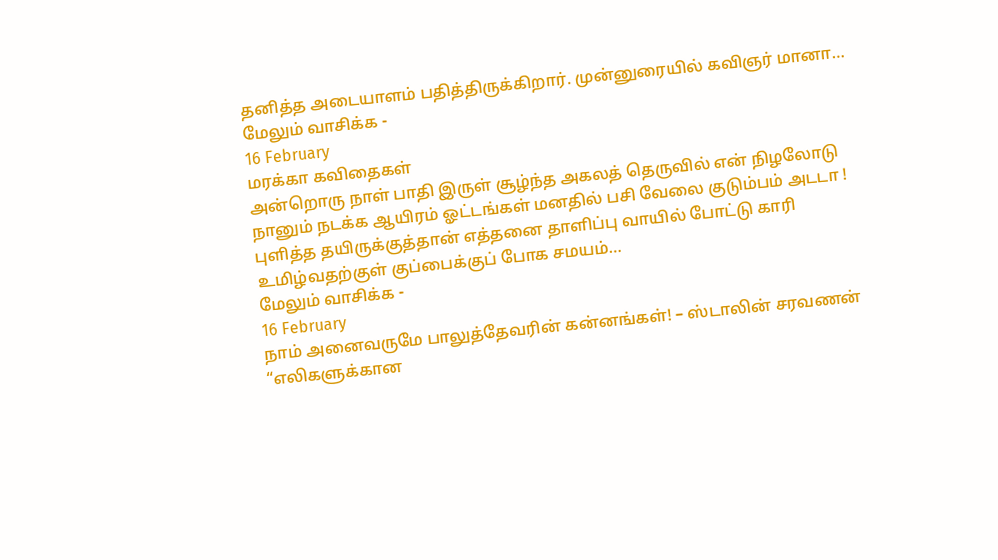தனித்த அடையாளம் பதித்திருக்கிறார். முன்னுரையில் கவிஞர் மானா…
மேலும் வாசிக்க -
16 February
மரக்கா கவிதைகள்
அன்றொரு நாள் பாதி இருள் சூழ்ந்த அகலத் தெருவில் என் நிழலோடு நானும் நடக்க ஆயிரம் ஓட்டங்கள் மனதில் பசி வேலை குடும்பம் அடடா ! புளித்த தயிருக்குத்தான் எத்தனை தாளிப்பு வாயில் போட்டு காரி உமிழ்வதற்குள் குப்பைக்குப் போக சமயம்…
மேலும் வாசிக்க -
16 February
நாம் அனைவருமே பாலுத்தேவரின் கன்னங்கள்! – ஸ்டாலின் சரவணன்
“எலிகளுக்கான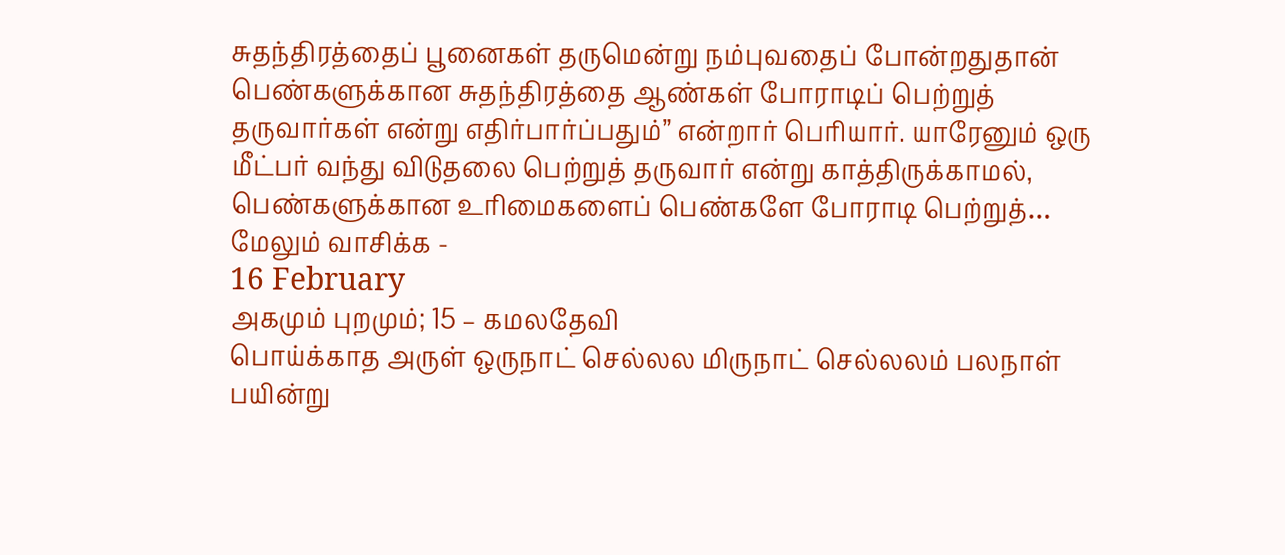சுதந்திரத்தைப் பூனைகள் தருமென்று நம்புவதைப் போன்றதுதான் பெண்களுக்கான சுதந்திரத்தை ஆண்கள் போராடிப் பெற்றுத் தருவார்கள் என்று எதிர்பார்ப்பதும்” என்றார் பெரியார். யாரேனும் ஒரு மீட்பர் வந்து விடுதலை பெற்றுத் தருவார் என்று காத்திருக்காமல், பெண்களுக்கான உரிமைகளைப் பெண்களே போராடி பெற்றுத்…
மேலும் வாசிக்க -
16 February
அகமும் புறமும்; 15 – கமலதேவி
பொய்க்காத அருள் ஒருநாட் செல்லல மிருநாட் செல்லலம் பலநாள் பயின்று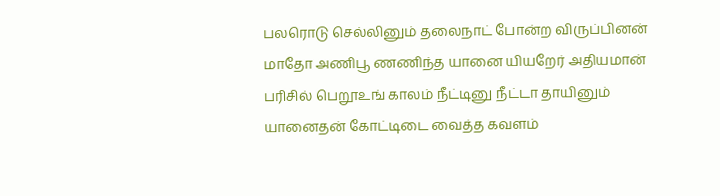பலரொடு செல்லினும் தலைநாட் போன்ற விருப்பினன் மாதோ அணிபூ ணணிந்த யானை யியறேர் அதியமான் பரிசில் பெறூஉங் காலம் நீட்டினு நீட்டா தாயினும் யானைதன் கோட்டிடை வைத்த கவளம்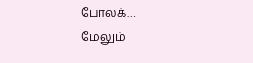போலக்…
மேலும்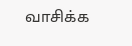வாசிக்க